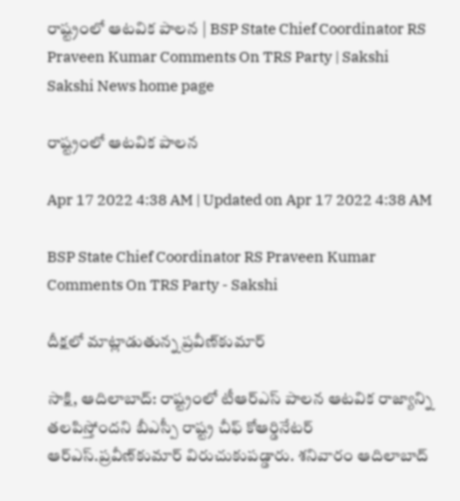రాష్ట్రంలో ఆటవిక పాలన | BSP State Chief Coordinator RS Praveen Kumar Comments On TRS Party | Sakshi
Sakshi News home page

రాష్ట్రంలో ఆటవిక పాలన

Apr 17 2022 4:38 AM | Updated on Apr 17 2022 4:38 AM

BSP State Chief Coordinator RS Praveen Kumar Comments On TRS Party - Sakshi

దీక్షలో మాట్లాడుతున్న ప్రవీణ్‌కుమార్‌

సాక్షి, ఆదిలాబాద్‌: రాష్ట్రంలో టీఆర్‌ఎస్‌ పాలన ఆటవిక రాజ్యాన్ని తలపిస్తోందని బీఎస్పీ రాష్ట్ర చీఫ్‌ కోఆర్డినేటర్‌ ఆర్‌ఎస్‌.ప్రవీణ్‌కుమార్‌ విరుచుకుపడ్డారు. శనివారం ఆదిలాబాద్‌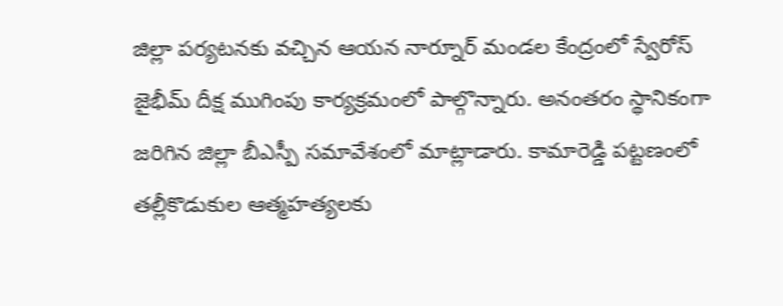జిల్లా పర్యటనకు వచ్చిన ఆయన నార్నూర్‌ మండల కేంద్రంలో స్వేరోస్‌ జైభీమ్‌ దీక్ష ముగింపు కార్యక్రమంలో పాల్గొన్నారు. అనంతరం స్థానికంగా జరిగిన జిల్లా బీఎస్పీ సమావేశంలో మాట్లాడారు. కామారెడ్డి పట్టణంలో తల్లీకొడుకుల ఆత్మహత్యలకు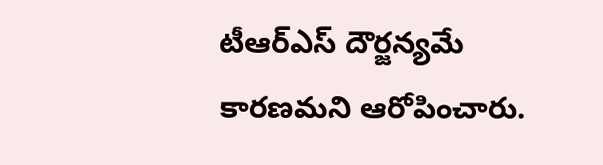టీఆర్‌ఎస్‌ దౌర్జన్యమే కారణమని ఆరోపించారు.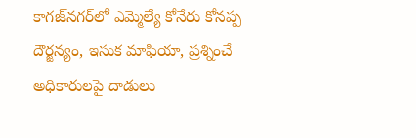కాగజ్‌నగర్‌లో ఎమ్మెల్యే కోనేరు కోనప్ప దౌర్జన్యం, ఇసుక మాఫియా, ప్రశ్నించే అధికారులపై దాడులు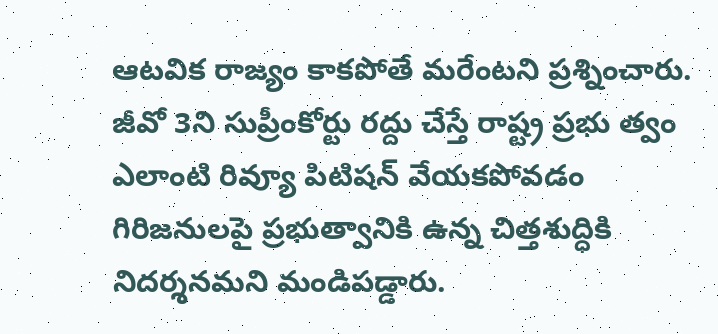ఆటవిక రాజ్యం కాకపోతే మరేంటని ప్రశ్నించారు. జీవో 3ని సుప్రీంకోర్టు రద్దు చేస్తే రాష్ట్ర ప్రభు త్వం ఎలాంటి రివ్యూ పిటిషన్‌ వేయకపోవడం గిరిజనులపై ప్రభుత్వానికి ఉన్న చిత్తశుద్ధికి నిదర్శనమని మండిపడ్డారు.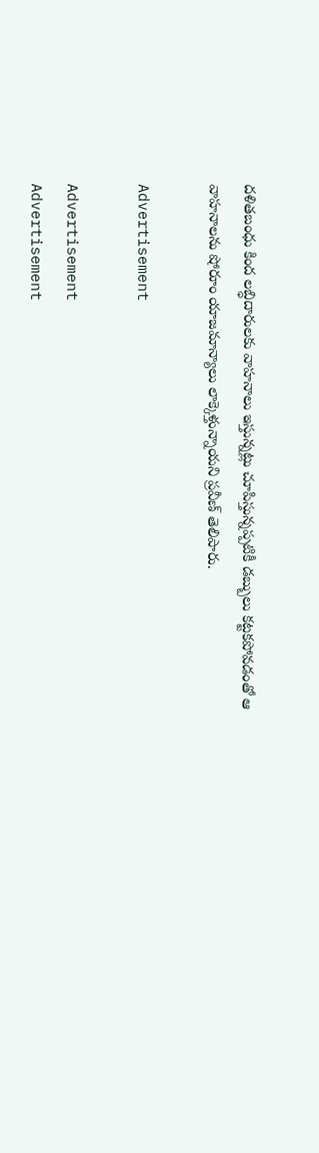దళితబంధు కింద లబ్ధిదారులకు వాహనాలు ఇస్తున్నట్లు చూపిస్తున్నప్పటికీ డబ్బులు కట్టకపోవడంతో ఆ వాహనాలను షోరూం యాజమాన్యాలు లాక్కెళ్తున్నాయని ప్రవీణ్‌ తెలిపారు.

Advertisement

Advertisement
Advertisement